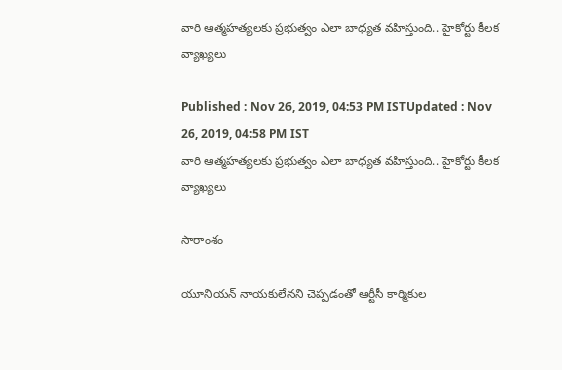వారి ఆత్మహత్యలకు ప్రభుత్వం ఎలా బాధ్యత వహిస్తుంది.. హైకోర్టు కీలక వ్యాఖ్యలు

Published : Nov 26, 2019, 04:53 PM ISTUpdated : Nov 26, 2019, 04:58 PM IST
వారి ఆత్మహత్యలకు ప్రభుత్వం ఎలా బాధ్యత వహిస్తుంది.. హైకోర్టు కీలక వ్యాఖ్యలు

సారాంశం

యూనియన్ నాయకులేనని చెప్పడంతో ఆర్టీసీ కార్మికుల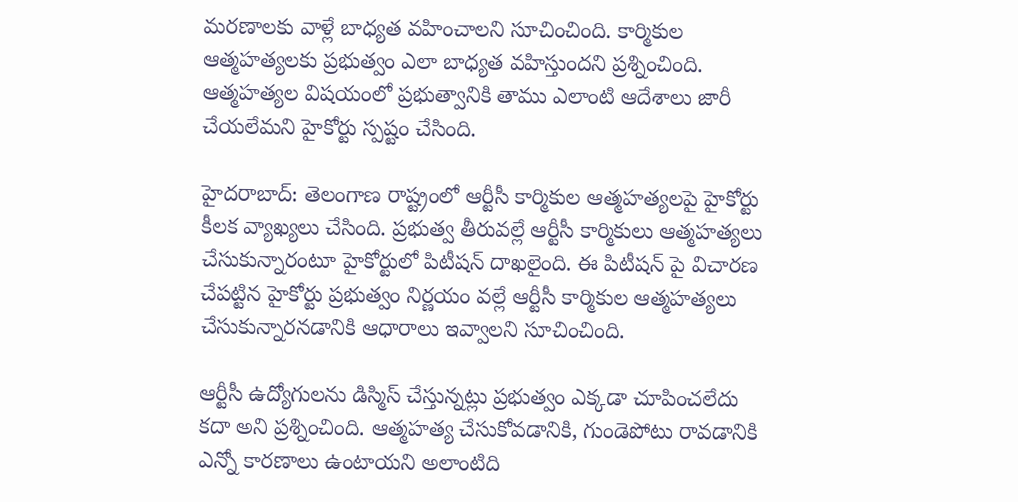మరణాలకు వాళ్లే బాధ్యత వహించాలని సూచించింది. కార్మికుల ఆత్మహత్యలకు ప్రభుత్వం ఎలా బాధ్యత వహిస్తుందని ప్రశ్నించింది. ఆత్మహత్యల విషయంలో ప్రభుత్వానికి తాము ఎలాంటి ఆదేశాలు జారీ చేయలేమని హైకోర్టు స్పష్టం చేసింది.

హైదరాబాద్: తెలంగాణ రాష్ట్రంలో ఆర్టీసీ కార్మికుల ఆత్మహత్యలపై హైకోర్టు కీలక వ్యాఖ్యలు చేసింది. ప్రభుత్వ తీరువల్లే ఆర్టీసీ కార్మికులు ఆత్మహత్యలు చేసుకున్నారంటూ హైకోర్టులో పిటీషన్ దాఖలైంది. ఈ పిటీషన్ పై విచారణ చేపట్టిన హైకోర్టు ప్రభుత్వం నిర్ణయం వల్లే ఆర్టీసీ కార్మికుల ఆత్మహత్యలు చేసుకున్నారనడానికి ఆధారాలు ఇవ్వాలని సూచించింది.

ఆర్టీసీ ఉద్యోగులను డిస్మిస్ చేస్తున్నట్లు ప్రభుత్వం ఎక్కడా చూపించలేదు  కదా అని ప్రశ్నించింది. ఆత్మహత్య చేసుకోవడానికి, గుండెపోటు రావడానికి ఎన్నో కారణాలు ఉంటాయని అలాంటిది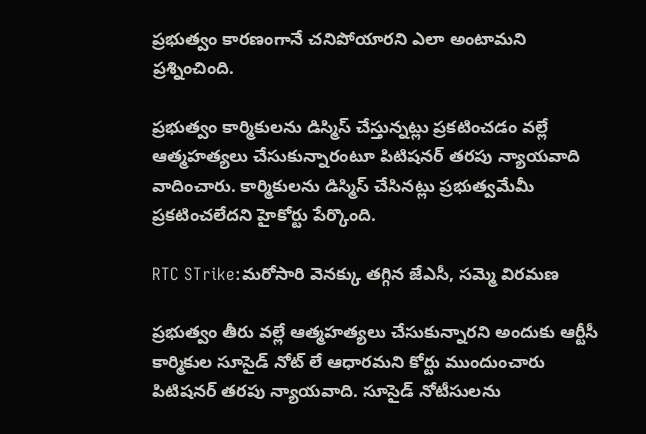ప్రభుత్వం కారణంగానే చనిపోయారని ఎలా అంటామని ప్రశ్నించింది.

ప్రభుత్వం కార్మికులను డిస్మిస్ చేస్తున్నట్లు ప్రకటించడం వల్లే ఆత్మహత్యలు చేసుకున్నారంటూ పిటిషనర్ తరపు న్యాయవాది వాదించారు. కార్మికులను డిస్మిస్ చేసినట్లు ప్రభుత్వమేమీ ప్రకటించలేదని హైకోర్టు పేర్కొంది.

RTC STrike:మరోసారి వెనక్కు తగ్గిన జేఎసీ, సమ్మె విరమణ

ప్రభుత్వం తీరు వల్లే ఆత్మహత్యలు చేసుకున్నారని అందుకు ఆర్టీసీ కార్మికుల సూసైడ్ నోట్ లే ఆధారమని కోర్టు ముందుంచారు పిటిషనర్ తరపు న్యాయవాది. సూసైడ్ నోటీసులను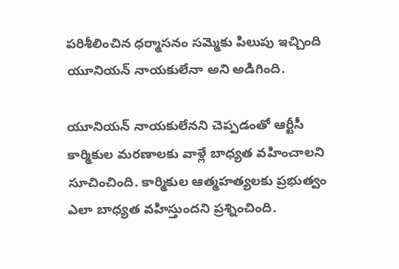పరిశీలించిన ధర్మాసనం సమ్మెకు పిలుపు ఇచ్చింది యూనియన్ నాయకులేనా అని అడిగింది.

యూనియన్ నాయకులేనని చెప్పడంతో ఆర్టీసీ కార్మికుల మరణాలకు వాళ్లే బాధ్యత వహించాలని సూచించింది. కార్మికుల ఆత్మహత్యలకు ప్రభుత్వం ఎలా బాధ్యత వహిస్తుందని ప్రశ్నించింది.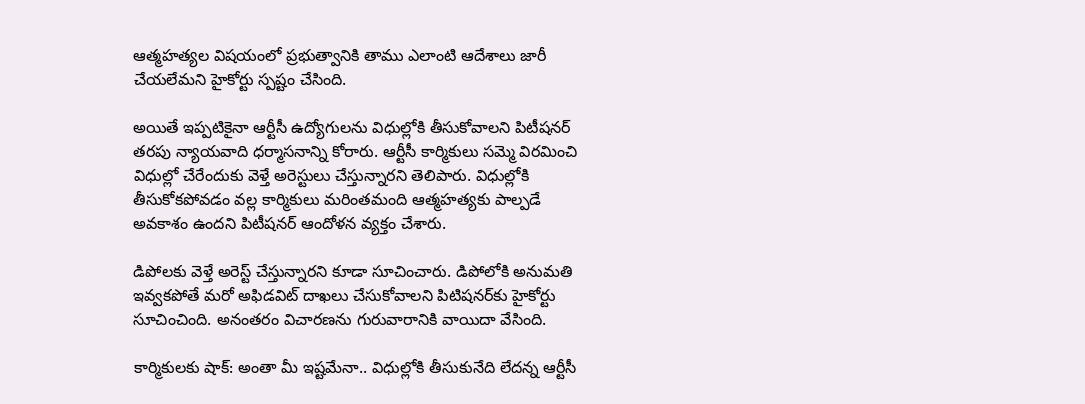ఆత్మహత్యల విషయంలో ప్రభుత్వానికి తాము ఎలాంటి ఆదేశాలు జారీ చేయలేమని హైకోర్టు స్పష్టం చేసింది.

అయితే ఇప్పటికైనా ఆర్టీసీ ఉద్యోగులను విధుల్లోకి తీసుకోవాలని పిటీషనర్ తరపు న్యాయవాది ధర్మాసనాన్ని కోరారు. ఆర్టీసీ కార్మికులు సమ్మె విరమించి విధుల్లో చేరేందుకు వెళ్తే అరెస్టులు చేస్తున్నారని తెలిపారు. విధుల్లోకి తీసుకోకపోవడం వల్ల కార్మికులు మరింతమంది ఆత్మహత్యకు పాల్పడే అవకాశం ఉందని పిటీషనర్ ఆందోళన వ్యక్తం చేశారు.

డిపోలకు వెళ్తే అరెస్ట్ చేస్తున్నారని కూడా సూచించారు. డిపోలోకి అనుమతి ఇవ్వకపోతే మరో అఫిడవిట్ దాఖలు చేసుకోవాలని పిటిషనర్‌కు హైకోర్టు సూచించింది. అనంతరం విచారణను గురువారానికి వాయిదా వేసింది.

కార్మికులకు షాక్: అంతా మీ ఇష్టమేనా.. విధుల్లోకి తీసుకునేది లేదన్న ఆర్టీసీ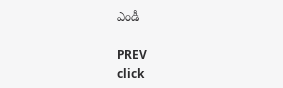ఎండీ

PREV
click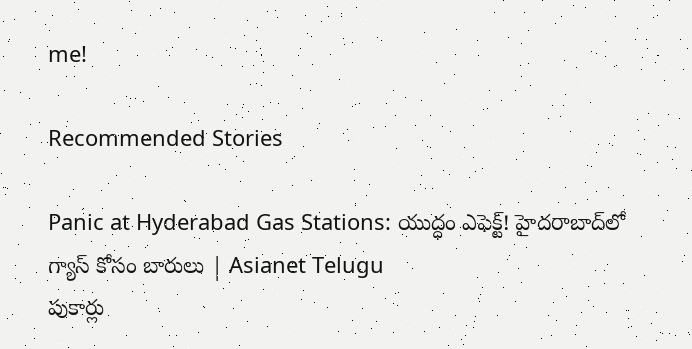me!

Recommended Stories

Panic at Hyderabad Gas Stations: యుద్ధం ఎఫెక్ట్! హైదరాబాద్‌లో గ్యాస్ కోసం బారులు | Asianet Telugu
పుకార్లు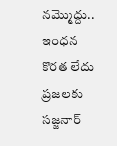నమ్మొద్దు.. ఇంధన కొరత లేదు ప్రజలకు సజ్జనార్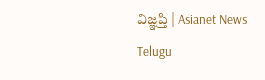విజ్ఞప్తి | Asianet News Telugu